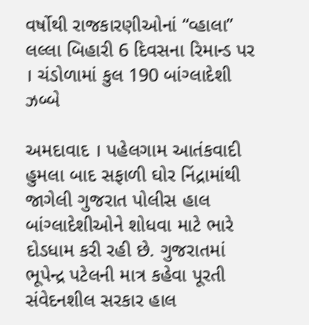વર્ષોથી રાજકારણીઓનાં “વ્હાલા” લલ્લા બિહારી 6 દિવસના રિમાન્ડ પર । ચંડોળામાં કુલ 190 બાંગ્લાદેશી ઝબ્બે

અમદાવાદ । પહેલગામ આતંકવાદી હુમલા બાદ સફાળી ઘોર નિંદ્રામાંથી જાગેલી ગુજરાત પોલીસ હાલ બાંગ્લાદેશીઓને શોધવા માટે ભારે દોડધામ કરી રહી છે. ગુજરાતમાં ભૂપેન્દ્ર પટેલની માત્ર કહેવા પૂરતી સંવેદનશીલ સરકાર હાલ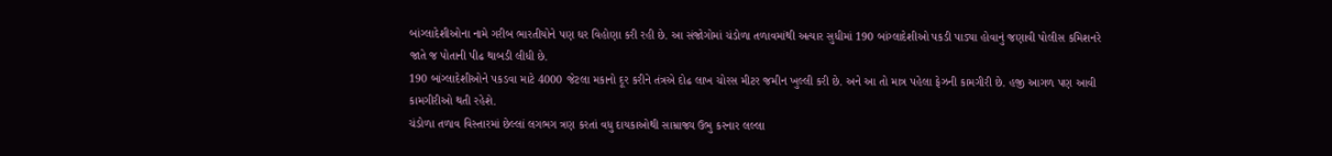બાંગ્લાદેશીઓના નામે ગરીબ ભારતીયોને પણ ઘર વિહોણા કરી રહી છે. આ સંજોગોમાં ચંડોળા તળાવમાંથી અત્યાર સુધીમાં 190 બાંગ્લાદેશીઓ પકડી પાડ્યા હોવાનું જણાવી પોલીસ કમિશનરે જાતે જ પોતાની પીઢ થાબડી લીધી છે.
190 બાંગ્લાદેશીઓને પકડવા માટે 4000 જેટલા મકાનો દૂર કરીને તંત્રએ દોઢ લાખ ચોરસ મીટર જમીન ખુલ્લી કરી છે. અને આ તો માત્ર પહેલા ફેઝની કામગીરી છે. હજી આગળ પણ આવી કામગીરીઓ થતી રહેશે.
ચંડોળા તળાવ વિસ્તારમાં છેલ્લાં લગભગ ત્રણ કરતાં વધુ દાયકાઓથી સામ્રાજ્ય ઉભુ કરનાર લલ્લા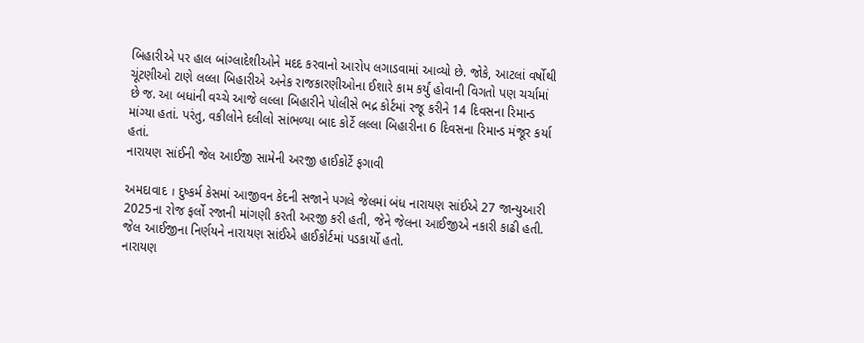બિહારીએ પર હાલ બાંગ્લાદેશીઓને મદદ કરવાનો આરોપ લગાડવામાં આવ્યો છે. જોકે, આટલાં વર્ષોથી ચૂંટણીઓ ટાણે લલ્લા બિહારીએ અનેક રાજકારણીઓના ઈશારે કામ કર્યું હોવાની વિગતો પણ ચર્ચામાં છે જ. આ બધાંની વચ્ચે આજે લલ્લા બિહારીને પોલીસે ભદ્ર કોર્ટમાં રજૂ કરીને 14 દિવસના રિમાન્ડ માંગ્યા હતાં. પરંતુ, વકીલોને દલીલો સાંભળ્યા બાદ કોર્ટે લલ્લા બિહારીના 6 દિવસના રિમાન્ડ મંજૂર કર્યા હતાં.
નારાયણ સાંઈની જેલ આઈજી સામેની અરજી હાઈકોર્ટે ફગાવી

અમદાવાદ । દુષ્કર્મ કેસમાં આજીવન કેદની સજાને પગલે જેલમાં બંધ નારાયણ સાંઈએ 27 જાન્યુઆરી 2025ના રોજ ફર્લો રજાની માંગણી કરતી અરજી કરી હતી, જેને જેલના આઈજીએ નકારી કાઢી હતી. જેલ આઈજીના નિર્ણયને નારાયણ સાંઈએ હાઈકોર્ટમાં પડકાર્યો હતો.
નારાયણ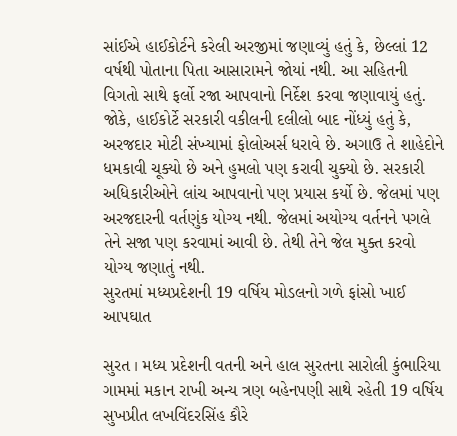સાંઈએ હાઈકોર્ટને કરેલી અરજીમાં જણાવ્યું હતું કે, છેલ્લાં 12 વર્ષથી પોતાના પિતા આસારામને જોયાં નથી. આ સહિતની વિગતો સાથે ફર્લો રજા આપવાનો નિર્દેશ કરવા જણાવાયું હતું. જોકે, હાઈકોર્ટે સરકારી વકીલની દલીલો બાદ નોંધ્યું હતું કે, અરજદાર મોટી સંખ્યામાં ફોલોઅર્સ ધરાવે છે. અગાઉ તે શાહેદોને ધમકાવી ચૂક્યો છે અને હુમલો પણ કરાવી ચુક્યો છે. સરકારી અધિકારીઓને લાંચ આપવાનો પણ પ્રયાસ કર્યો છે. જેલમાં પણ અરજદારની વર્તણુંક યોગ્ય નથી. જેલમાં અયોગ્ય વર્તનને પગલે તેને સજા પણ કરવામાં આવી છે. તેથી તેને જેલ મુક્ત કરવો યોગ્ય જણાતું નથી.
સુરતમાં મધ્યપ્રદેશની 19 વર્ષિય મોડલનો ગળે ફાંસો ખાઈ આપઘાત

સુરત । મધ્ય પ્રદેશની વતની અને હાલ સુરતના સારોલી કુંભારિયા ગામમાં મકાન રાખી અન્ય ત્રણ બહેનપણી સાથે રહેતી 19 વર્ષિય સુખપ્રીત લખવિંદરસિંહ કૌરે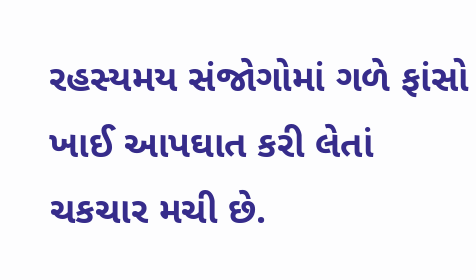રહસ્યમય સંજોગોમાં ગળે ફાંસો ખાઈ આપઘાત કરી લેતાં ચકચાર મચી છે.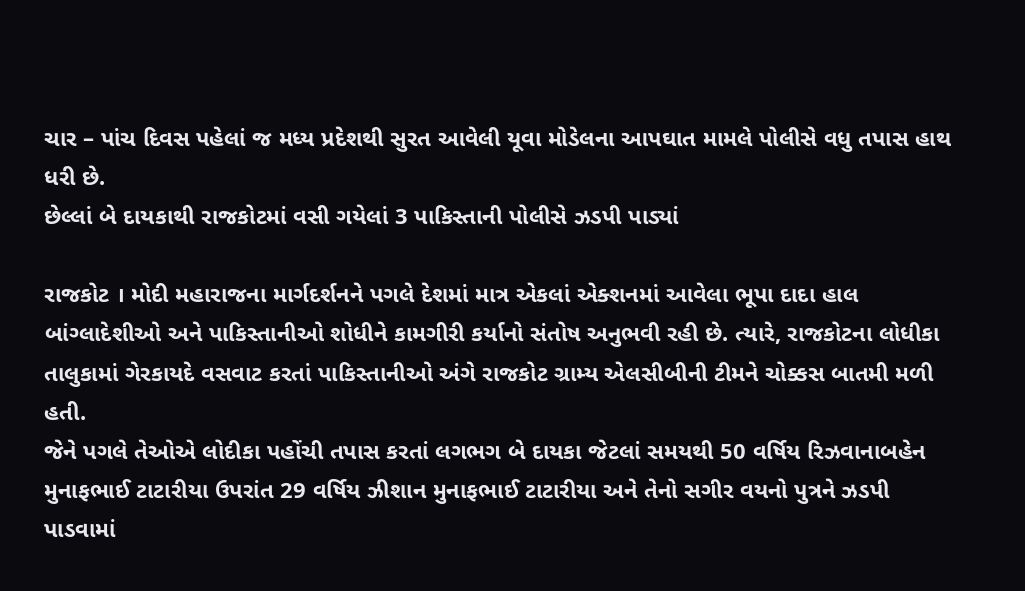ચાર – પાંચ દિવસ પહેલાં જ મધ્ય પ્રદેશથી સુરત આવેલી યૂવા મોડેલના આપઘાત મામલે પોલીસે વધુ તપાસ હાથ ધરી છે.
છેલ્લાં બે દાયકાથી રાજકોટમાં વસી ગયેલાં 3 પાકિસ્તાની પોલીસે ઝડપી પાડ્યાં

રાજકોટ । મોદી મહારાજના માર્ગદર્શનને પગલે દેશમાં માત્ર એકલાં એક્શનમાં આવેલા ભૂપા દાદા હાલ બાંગ્લાદેશીઓ અને પાકિસ્તાનીઓ શોધીને કામગીરી કર્યાનો સંતોષ અનુભવી રહી છે. ત્યારે, રાજકોટના લોધીકા તાલુકામાં ગેરકાયદે વસવાટ કરતાં પાકિસ્તાનીઓ અંગે રાજકોટ ગ્રામ્ય એલસીબીની ટીમને ચોક્કસ બાતમી મળી હતી.
જેને પગલે તેઓએ લોદીકા પહોંચી તપાસ કરતાં લગભગ બે દાયકા જેટલાં સમયથી 50 વર્ષિય રિઝવાનાબહેન મુનાફભાઈ ટાટારીયા ઉપરાંત 29 વર્ષિય ઝીશાન મુનાફભાઈ ટાટારીયા અને તેનો સગીર વયનો પુત્રને ઝડપી પાડવામાં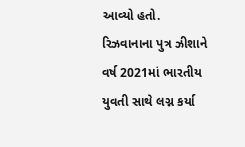આવ્યો હતો. રિઝવાનાના પુત્ર ઝીશાને વર્ષ 2021માં ભારતીય યુવતી સાથે લગ્ન કર્યા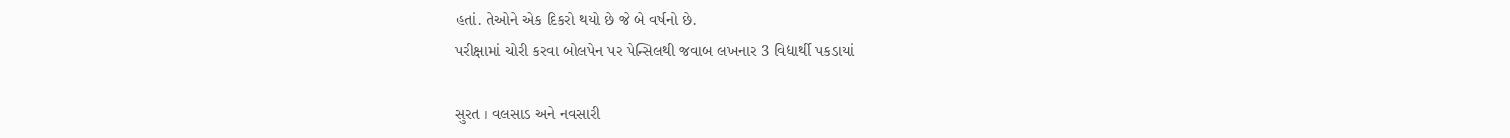હતાં. તેઓને એક દિકરો થયો છે જે બે વર્ષનો છે.
પરીક્ષામાં ચોરી કરવા બોલપેન પર પેન્સિલથી જવાબ લખનાર 3 વિદ્યાર્થી પકડાયાં

સુરત । વલસાડ અને નવસારી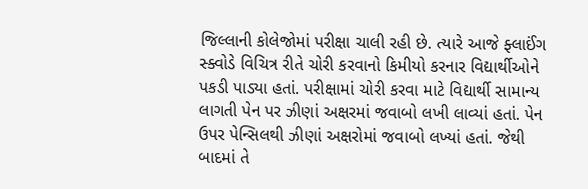જિલ્લાની કોલેજોમાં પરીક્ષા ચાલી રહી છે. ત્યારે આજે ફ્લાઈંગ સ્ક્વોડે વિચિત્ર રીતે ચોરી કરવાનો કિમીયો કરનાર વિદ્યાર્થીઓને પકડી પાડ્યા હતાં. પરીક્ષામાં ચોરી કરવા માટે વિદ્યાર્થી સામાન્ય લાગતી પેન પર ઝીણાં અક્ષરમાં જવાબો લખી લાવ્યાં હતાં. પેન ઉપર પેન્સિલથી ઝીણાં અક્ષરોમાં જવાબો લખ્યાં હતાં. જેથી બાદમાં તે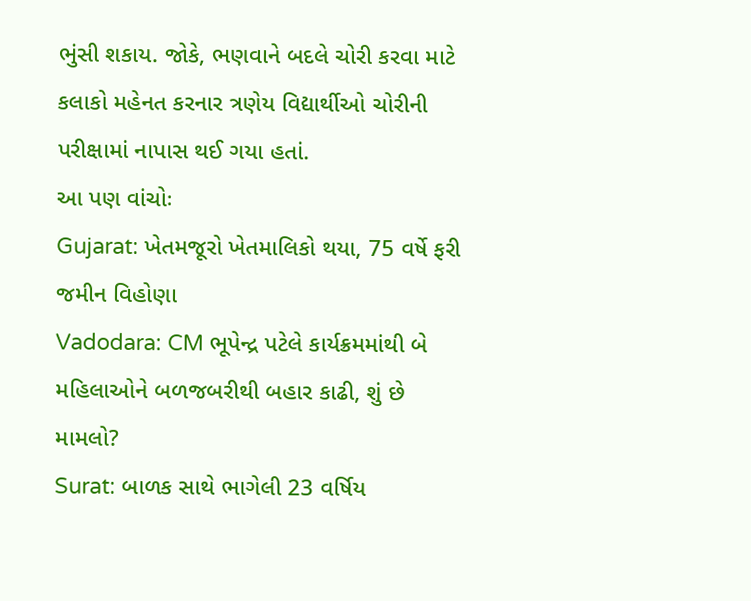ભુંસી શકાય. જોકે, ભણવાને બદલે ચોરી કરવા માટે કલાકો મહેનત કરનાર ત્રણેય વિદ્યાર્થીઓ ચોરીની પરીક્ષામાં નાપાસ થઈ ગયા હતાં.
આ પણ વાંચોઃ
Gujarat: ખેતમજૂરો ખેતમાલિકો થયા, 75 વર્ષે ફરી જમીન વિહોણા
Vadodara: CM ભૂપેન્દ્ર પટેલે કાર્યક્રમમાંથી બે મહિલાઓને બળજબરીથી બહાર કાઢી, શું છે મામલો?
Surat: બાળક સાથે ભાગેલી 23 વર્ષિય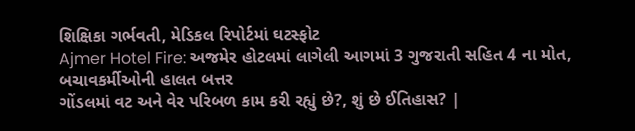શિક્ષિકા ગર્ભવતી, મેડિકલ રિપોર્ટમાં ઘટસ્ફોટ
Ajmer Hotel Fire: અજમેર હોટલમાં લાગેલી આગમાં 3 ગુજરાતી સહિત 4 ના મોત, બચાવકર્મીઓની હાલત બત્તર
ગોંડલમાં વટ અને વેર પરિબળ કામ કરી રહ્યું છે?, શું છે ઈતિહાસ? |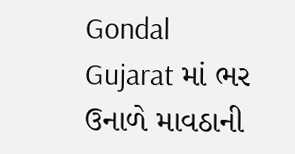Gondal
Gujarat માં ભર ઉનાળે માવઠાની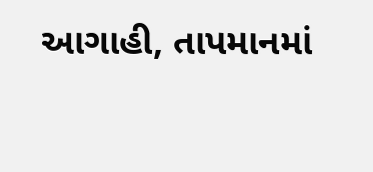આગાહી, તાપમાનમાં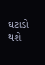ઘટાડો થશે